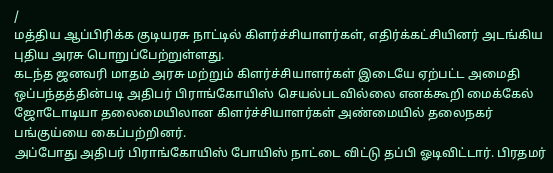/
மத்திய ஆப்பிரிக்க குடியரசு நாட்டில் கிளர்ச்சியாளர்கள், எதிர்க்கட்சியினர் அடங்கிய புதிய அரசு பொறுப்பேற்றுள்ளது.
கடந்த ஜனவரி மாதம் அரசு மற்றும் கிளர்ச்சியாளர்கள் இடையே ஏற்பட்ட அமைதி ஒப்பந்தத்தின்படி அதிபர் பிராங்கோயிஸ் செயல்படவில்லை எனக்கூறி மைக்கேல் ஜோடோடியா தலைமையிலான கிளர்ச்சியாளர்கள் அண்மையில் தலைநகர் பங்குய்யை கைப்பற்றினர்.
அப்போது அதிபர் பிராங்கோயிஸ் போயிஸ் நாட்டை விட்டு தப்பி ஓடிவிட்டார். பிரதமர்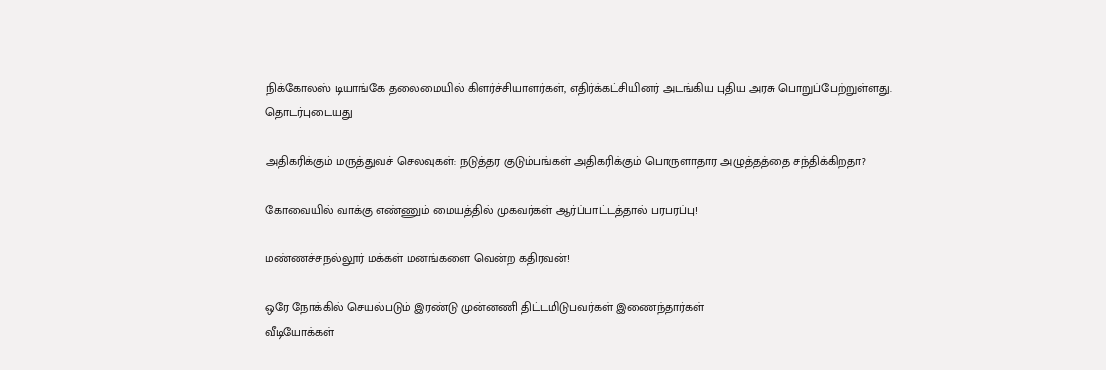நிக்கோலஸ் டியாங்கே தலைமையில் கிளர்ச்சியாளர்கள், எதிர்க்கட்சியினர் அடங்கிய புதிய அரசு பொறுப்பேற்றுள்ளது.
தொடர்புடையது

அதிகரிக்கும் மருத்துவச் செலவுகள்: நடுத்தர குடும்பங்கள் அதிகரிக்கும் பொருளாதார அழுத்தத்தை சந்திக்கிறதா?

கோவையில் வாக்கு எண்ணும் மையத்தில் முகவர்கள் ஆர்ப்பாட்டத்தால் பரபரப்பு!

மண்ணச்சநல்லூர் மக்கள் மனங்களை வென்ற கதிரவன்!

ஒரே நோக்கில் செயல்படும் இரண்டு முன்னணி திட்டமிடுபவர்கள் இணைந்தார்கள்
வீடியோக்கள்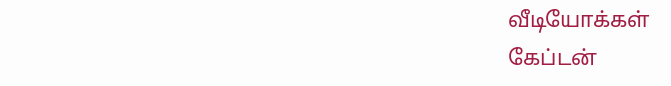வீடியோக்கள்
கேப்டன்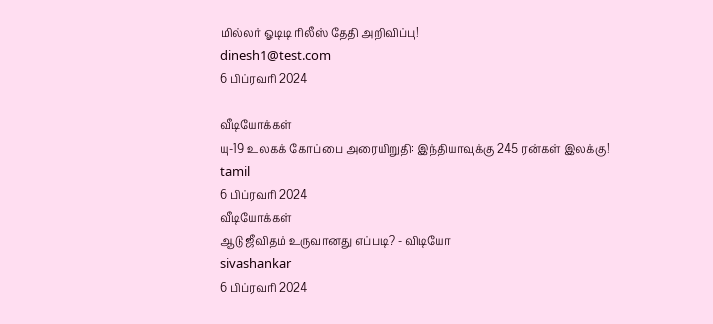மில்லர் ஓடிடி ரிலீஸ் தேதி அறிவிப்பு!
dinesh1@test.com
6 பிப்ரவரி 2024

வீடியோக்கள்
யு-19 உலகக் கோப்பை அரையிறுதி: இந்தியாவுக்கு 245 ரன்கள் இலக்கு!
tamil
6 பிப்ரவரி 2024
வீடியோக்கள்
ஆடு ஜீவிதம் உருவானது எப்படி? - விடியோ
sivashankar
6 பிப்ரவரி 2024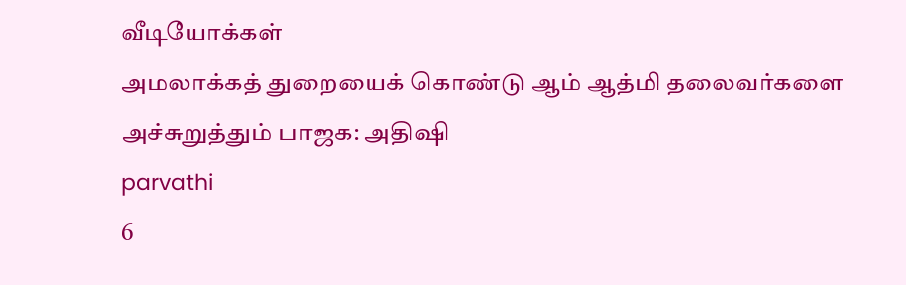வீடியோக்கள்
அமலாக்கத் துறையைக் கொண்டு ஆம் ஆத்மி தலைவர்களை அச்சுறுத்தும் பாஜக: அதிஷி
parvathi
6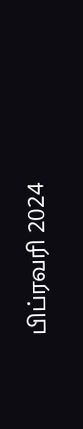பிப்ரவரி 2024